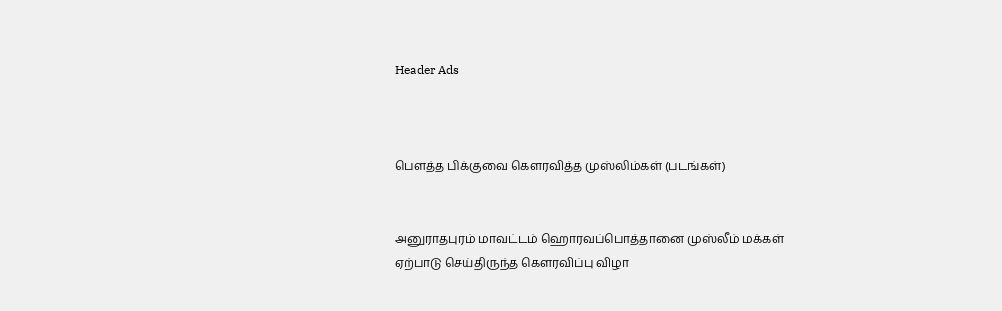Header Ads



பௌத்த பிக்குவை கௌரவித்த முஸ்லிம்கள் (படங்கள்)


அனுராதபுரம் மாவட்டம் ஹொரவப்பொத்தானை முஸ்லீம் மக்கள் ஏற்பாடு செய்திருந்த கௌரவிப்பு விழா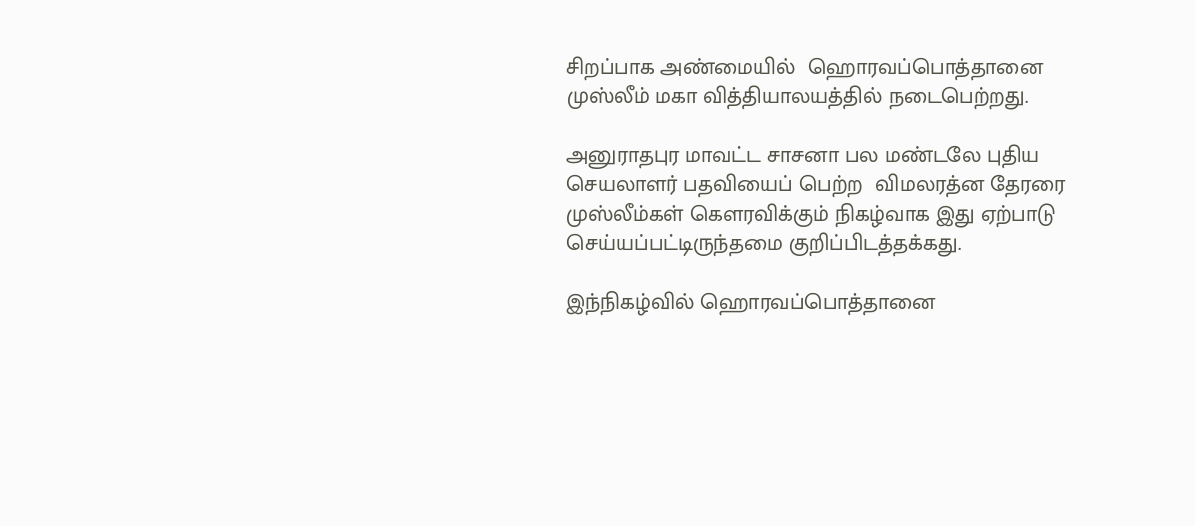சிறப்பாக அண்மையில்  ஹொரவப்பொத்தானை முஸ்லீம் மகா வித்தியாலயத்தில் நடைபெற்றது.

அனுராதபுர மாவட்ட சாசனா பல மண்டலே புதிய செயலாளர் பதவியைப் பெற்ற  விமலரத்ன தேரரை முஸ்லீம்கள் கௌரவிக்கும் நிகழ்வாக இது ஏற்பாடு செய்யப்பட்டிருந்தமை குறிப்பிடத்தக்கது.

இந்நிகழ்வில் ஹொரவப்பொத்தானை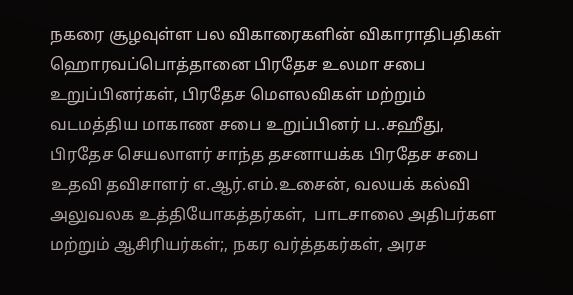நகரை சூழவுள்ள பல விகாரைகளின் விகாராதிபதிகள் ஹொரவப்பொத்தானை பிரதேச உலமா சபை உறுப்பினர்கள், பிரதேச மௌலவிகள் மற்றும் வடமத்திய மாகாண சபை உறுப்பினர் ப..சஹீது, பிரதேச செயலாளர் சாந்த தசனாயக்க பிரதேச சபை உதவி தவிசாளர் எ.ஆர்.எம்.உசைன், வலயக் கல்வி அலுவலக உத்தியோகத்தர்கள்,  பாடசாலை அதிபர்கள மற்றும் ஆசிரியர்கள்;, நகர வர்த்தகர்கள், அரச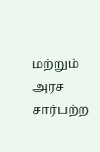மற்றும் அரச சார்பற்ற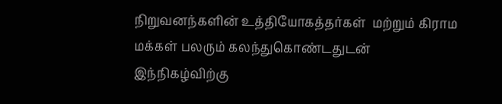நிறுவனந்களின் உத்தியோகத்தர்கள்  மற்றும் கிராம மக்கள் பலரும் கலந்துகொண்டதுடன் இந்நிகழ்விற்கு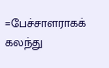=பேச்சாளராகக் கலந்து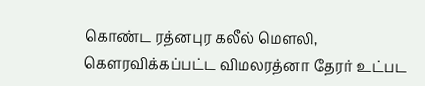கொண்ட ரத்னபுர கலீல் மௌலி,  கௌரவிக்கப்பட்ட விமலரத்னா தேரர் உட்பட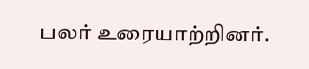பலர் உரையாற்றினர்.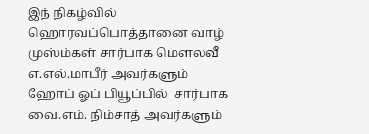இந் நிகழ்வில் ஹொரவப்பொத்தானை வாழ் முஸ்ம்கள் சார்பாக மௌலவீ எ.எல்.மாபீர் அவர்களும் ஹோப் ஓப் பியூப்பில்  சார்பாக வை.எம். நிம்சாத் அவர்களும்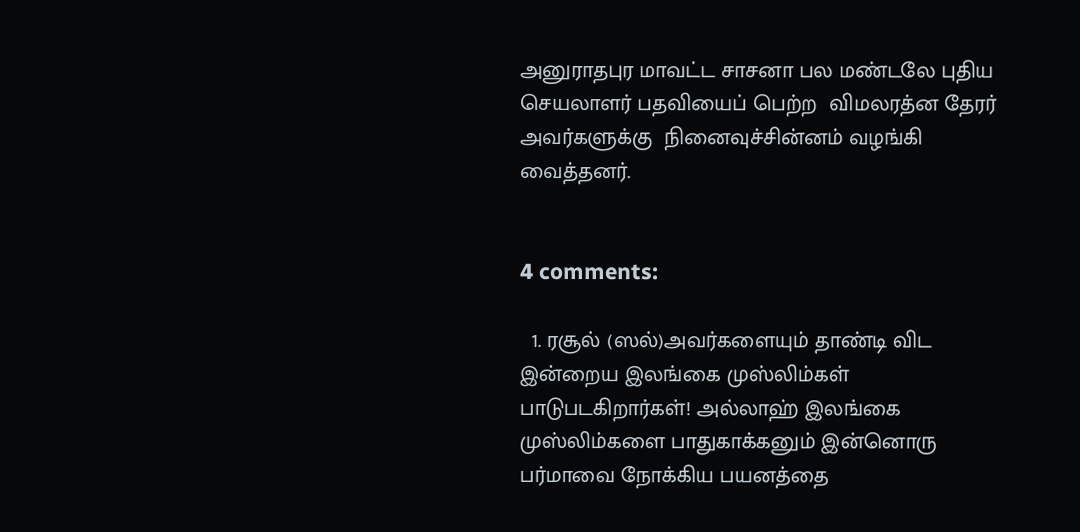அனுராதபுர மாவட்ட சாசனா பல மண்டலே புதிய செயலாளர் பதவியைப் பெற்ற  விமலரத்ன தேரர் அவர்களுக்கு  நினைவுச்சின்னம் வழங்கி வைத்தனர்.


4 comments:

  1. ரசூல் (ஸல்)அவர்களையும் தாண்டி விட இன்றைய இலங்கை முஸ்லிம்கள் பாடுபடகிறார்கள்! அல்லாஹ் இலங்கை முஸ்லிம்களை பாதுகாக்கனும் இன்னொரு பர்மாவை நோக்கிய பயனத்தை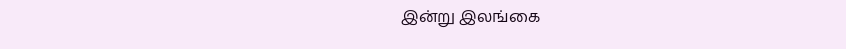இன்று இலங்கை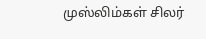முஸ்லிம்கள் சிலர்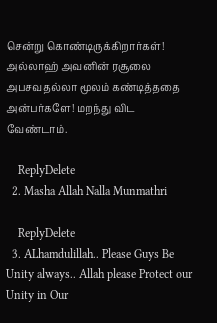சென்று கொண்டிருக்கிறார்கள்! அல்லாஹ் அவனின் ரசூலை அபசவதல்லா மூலம் கண்டித்ததை அன்பர்களே! மறந்து விட வேண்டாம்.

    ReplyDelete
  2. Masha Allah Nalla Munmathri

    ReplyDelete
  3. ALhamdulillah.. Please Guys Be Unity always.. Allah please Protect our Unity in Our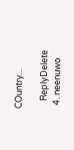COuntry...

    ReplyDelete
  4. neenuwo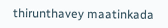thirunthavey maatinkada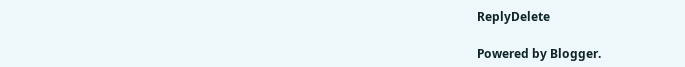ReplyDelete

Powered by Blogger.